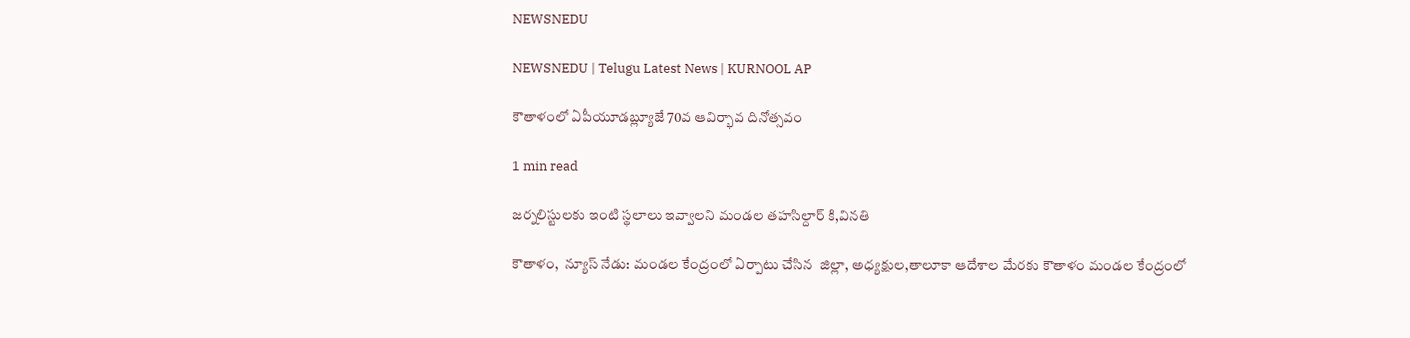NEWSNEDU

NEWSNEDU | Telugu Latest News | KURNOOL AP

కౌతాళంలో ఏపీయూడబ్ల్యూజే 70వ ఆవిర్భావ దినోత్సవం

1 min read

జర్నలిస్టులకు ఇంటి స్థలాలు ఇవ్వాలని మండల తహసిల్దార్ కి,వినతి

కౌతాళం,  న్యూస్ నేడు: మండల కేంద్రంలో ఏర్పాటు చేసిన  జిల్లా, అధ్యక్షుల,తాలూకా ఆదేశాల మేరకు కౌతాళం మండల కేంద్రంలో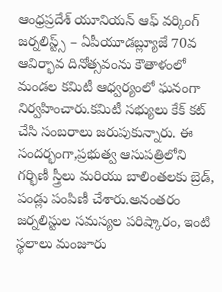ఆంధ్రప్రదేశ్ యూనియన్ ఆఫ్ వర్కింగ్ జర్నలిస్ట్స్ – ఏపీయూడబ్ల్యూజే 70వ ఆవిర్భావ దినోత్సవంను కౌతాళంలో మండల కమిటీ ఆధ్వర్యంలో ఘనంగా నిర్వహించారు.కమిటీ సభ్యులు కేక్ కట్ చేసి సంబరాలు జరుపుకున్నారు. ఈ సందర్భంగా,ప్రభుత్వ ఆసుపత్రిలోని గర్భిణీ స్త్రీలు మరియు బాలింతలకు బ్రెడ్, పండ్లు పంపిణీ చేశారు.అనంతరం జర్నలిస్టుల సమస్యల పరిష్కారం, ఇంటి స్థలాలు మంజూరు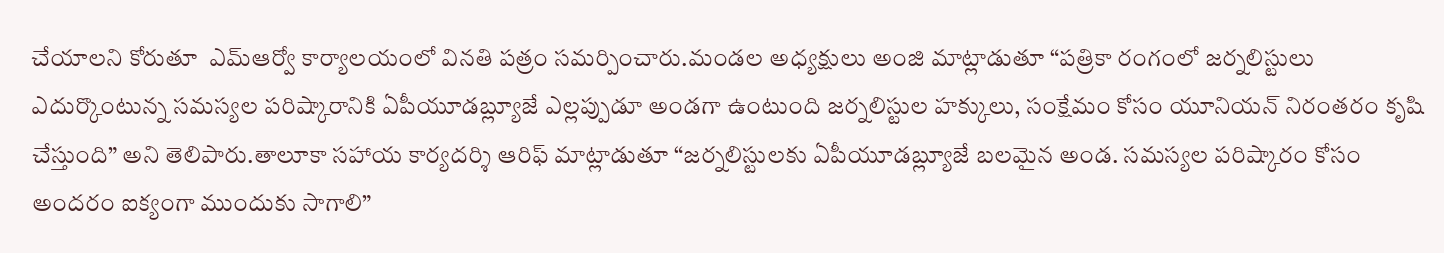చేయాలని కోరుతూ  ఎమ్ఆర్వో కార్యాలయంలో వినతి పత్రం సమర్పించారు.మండల అధ్యక్షులు అంజి మాట్లాడుతూ “పత్రికా రంగంలో జర్నలిస్టులు ఎదుర్కొంటున్న సమస్యల పరిష్కారానికి ఏపీయూడబ్ల్యూజే ఎల్లప్పుడూ అండగా ఉంటుంది జర్నలిస్టుల హక్కులు, సంక్షేమం కోసం యూనియన్ నిరంతరం కృషి చేస్తుంది” అని తెలిపారు.తాలూకా సహాయ కార్యదర్శి ఆరిఫ్ మాట్లాడుతూ “జర్నలిస్టులకు ఏపీయూడబ్ల్యూజే బలమైన అండ. సమస్యల పరిష్కారం కోసం అందరం ఐక్యంగా ముందుకు సాగాలి”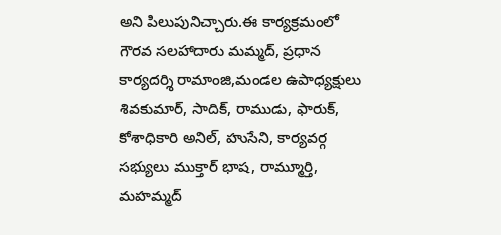అని పిలుపునిచ్చారు.ఈ కార్యక్రమంలో  గౌరవ సలహాదారు మమ్మద్, ప్రధాన కార్యదర్శి రామాంజి,మండల ఉపాధ్యక్షులు శివకుమార్, సాదిక్, రాముడు, ఫారుక్, కోశాధికారి అనిల్, హుసేని, కార్యవర్గ సభ్యులు ముక్తార్ భాష, రామ్మూర్తి, మహమ్మద్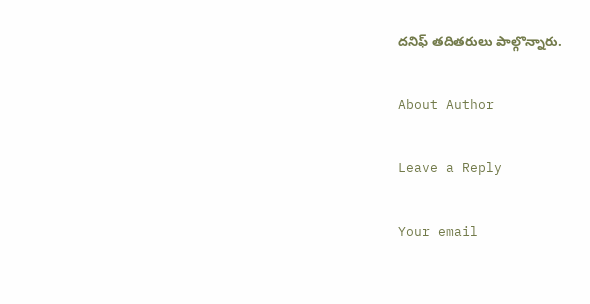దనిఫ్ తదితరులు పాల్గొన్నారు.

About Author

Leave a Reply

Your email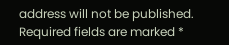address will not be published. Required fields are marked *